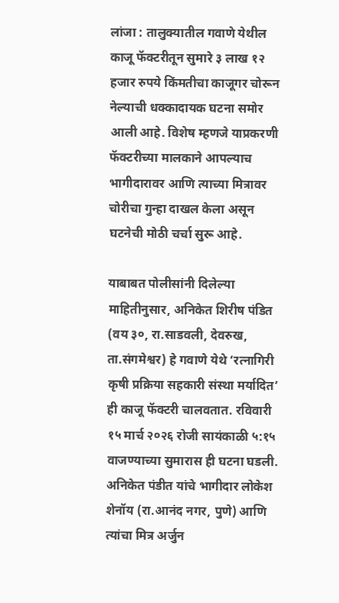लांजा : तालुक्यातील गवाणे येथील काजू फॅक्टरीतून सुमारे ३ लाख १२ हजार रुपये किंमतीचा काजूगर चोरून नेल्याची धक्कादायक घटना समोर आली आहे. विशेष म्हणजे याप्रकरणी फॅक्टरीच्या मालकाने आपल्याच भागीदारावर आणि त्याच्या मित्रावर चोरीचा गुन्हा दाखल केला असून घटनेची मोठी चर्चा सुरू आहे.

याबाबत पोलीसांनी दिलेल्या माहितीनुसार, अनिकेत शिरीष पंडित (वय ३०, रा.साडवली, देवरुख, ता.संगमेश्वर) हे गवाणे येथे ‘रत्नागिरी कृषी प्रक्रिया सहकारी संस्था मर्यादित’ ही काजू फॅक्टरी चालवतात. रविवारी १५ मार्च २०२६ रोजी सायंकाळी ५:१५ वाजण्याच्या सुमारास ही घटना घडली. अनिकेत पंडीत यांचे भागीदार लोकेश शेनॉय (रा.आनंद नगर, पुणे) आणि त्यांचा मित्र अर्जुन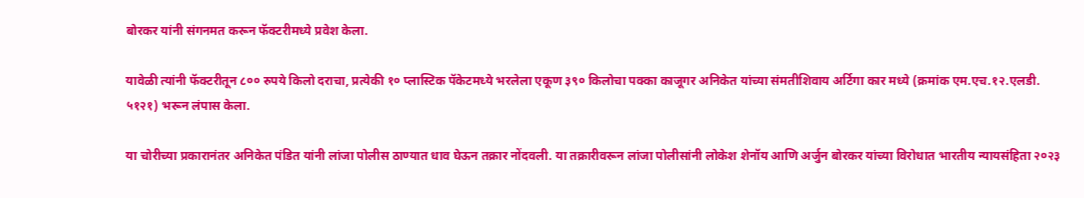बोरकर यांनी संगनमत करून फॅक्टरीमध्ये प्रवेश केला.

यावेळी त्यांनी फॅक्टरीतून ८०० रुपये किलो दराचा, प्रत्येकी १० प्लास्टिक पॅकेटमध्ये भरलेला एकूण ३९० किलोचा पक्का काजूगर अनिकेत यांच्या संमतीशिवाय अर्टिगा कार मध्ये (क्रमांक एम.एच.१२.एलडी. ५१२१) भरून लंपास केला.

या चोरीच्या प्रकारानंतर अनिकेत पंडित यांनी लांजा पोलीस ठाण्यात धाव घेऊन तक्रार नोंदवली. या तक्रारीवरून लांजा पोलीसांनी लोकेश शेनॉय आणि अर्जुन बोरकर यांच्या विरोधात भारतीय न्यायसंहिता २०२३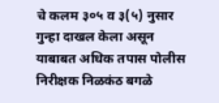चे कलम ३०५ व ३(५) नुसार गुन्हा दाखल केला असून याबाबत अधिक तपास पोलीस निरीक्षक निळकंठ बगळे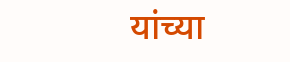यांच्या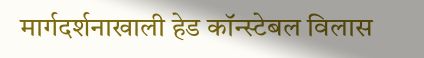मार्गदर्शनाखाली हेड कॉन्स्टेबल विलास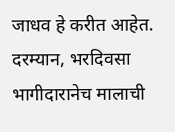जाधव हे करीत आहेत. दरम्यान, भरदिवसा भागीदारानेच मालाची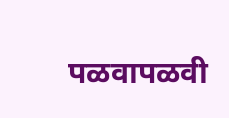पळवापळवी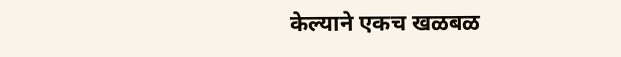केल्याने एकच खळबळ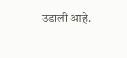उडाली आहे.